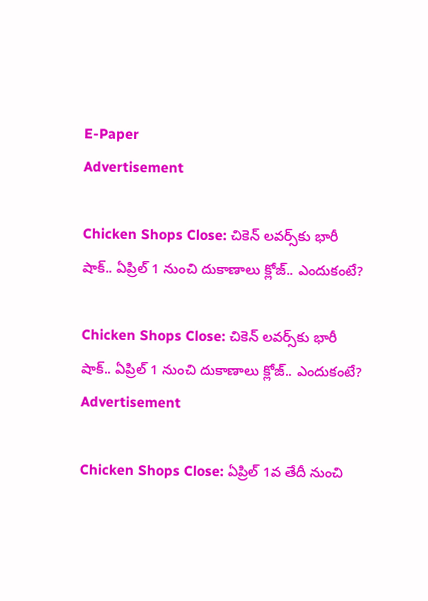E-Paper
Advertisement

Chicken Shops Close: చికెన్ లవర్స్‌కు భారీ షాక్.. ఏప్రిల్ 1 నుంచి దుకాణాలు క్లోజ్.. ఎందుకంటే?

Chicken Shops Close: చికెన్ లవర్స్‌కు భారీ షాక్.. ఏప్రిల్ 1 నుంచి దుకాణాలు క్లోజ్.. ఎందుకంటే?
Advertisement

Chicken Shops Close: ఏప్రిల్ 1వ తేదీ నుంచి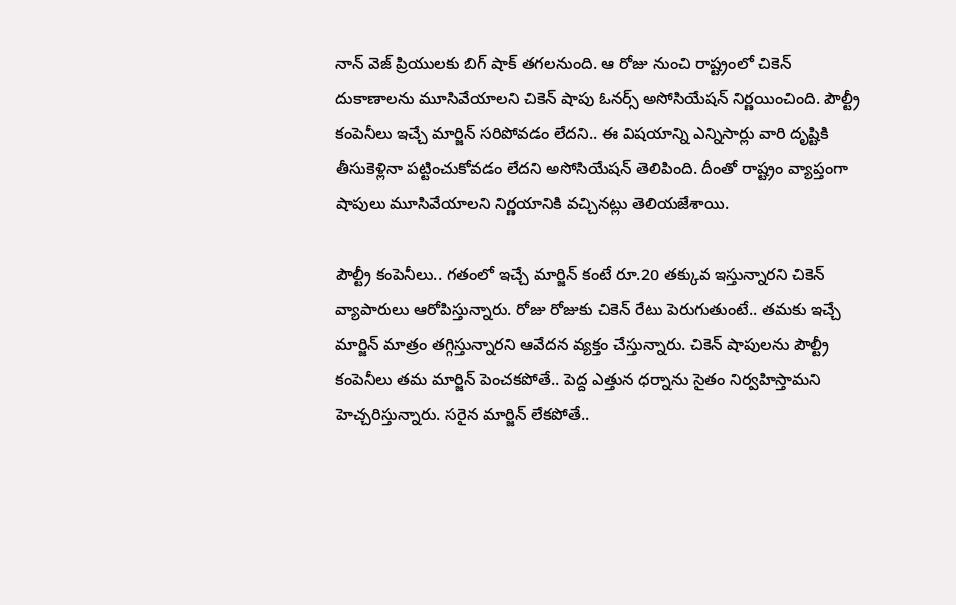నాన్ వెజ్ ప్రియులకు బిగ్ షాక్ తగలనుంది. ఆ రోజు నుంచి రాష్ట్రంలో చికెన్ దుకాణాలను మూసివేయాలని చికెన్ షాపు ఓనర్స్ అసోసియేషన్ నిర్ణయించింది. పౌల్ట్రీ కంపెనీలు ఇచ్చే మార్జిన్ సరిపోవడం లేదని.. ఈ విషయాన్ని ఎన్నిసార్లు వారి దృష్టికి తీసుకెళ్లినా పట్టించుకోవడం లేదని అసోసియేషన్ తెలిపింది. దీంతో రాష్ట్రం వ్యాప్తంగా షాపులు మూసివేయాలని నిర్ణయానికి వచ్చినట్లు తెలియజేశాయి.

పౌల్ట్రీ కంపెనీలు.. గతంలో ఇచ్చే మార్జిన్ కంటే రూ.20 తక్కువ ఇస్తున్నారని చికెన్ వ్యాపారులు ఆరోపిస్తున్నారు. రోజు రోజుకు చికెన్ రేటు పెరుగుతుంటే.. తమకు ఇచ్చే మార్జిన్ మాత్రం తగ్గిస్తున్నారని ఆవేదన వ్యక్తం చేస్తున్నారు. చికెన్ షాపులను పౌల్ట్రీ కంపెనీలు తమ మార్జిన్ పెంచకపోతే.. పెద్ద ఎత్తున ధర్నాను సైతం నిర్వహిస్తామని హెచ్చరిస్తున్నారు. సరైన మార్జిన్ లేకపోతే..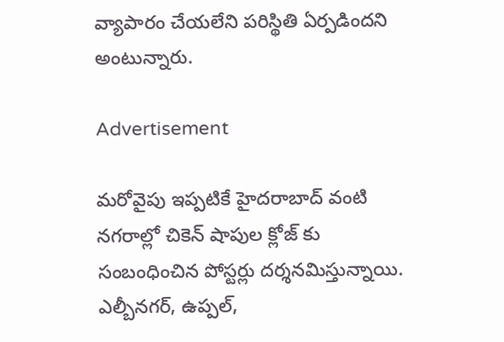వ్యాపారం చేయలేని పరిస్థితి ఏర్పడిందని అంటున్నారు.

Advertisement

మరోవైపు ఇప్పటికే హైదరాబాద్ వంటి నగరాల్లో చికెన్ షాపుల క్లోజ్ కు సంబంధించిన పోస్టర్లు దర్శనమిస్తున్నాయి. ఎల్బీనగర్, ఉప్పల్,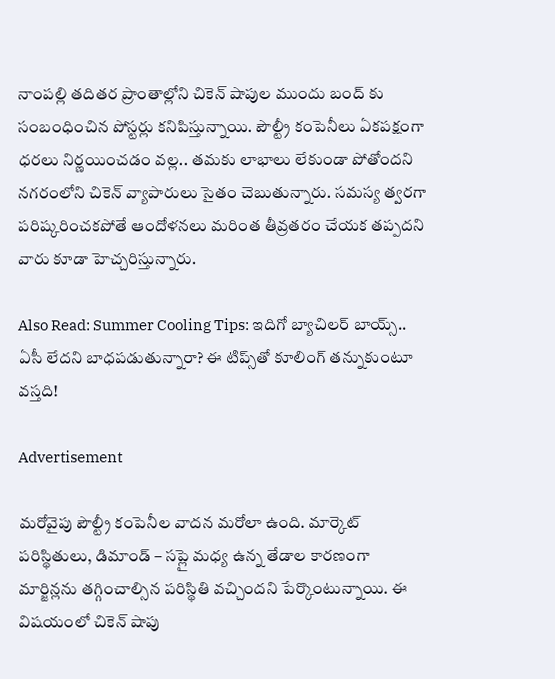నాంపల్లి తదితర ప్రాంతాల్లోని చికెన్ షాపుల ముందు బంద్ కు సంబంధించిన పోస్టర్లు కనిపిస్తున్నాయి. పౌల్ట్రీ కంపెనీలు ఏకపక్షంగా ధరలు నిర్ణయించడం వల్ల.. తమకు లాభాలు లేకుండా పోతోందని నగరంలోని చికెన్ వ్యాపారులు సైతం చెబుతున్నారు. సమస్య త్వరగా పరిష్కరించకపోతే ఆందోళనలు మరింత తీవ్రతరం చేయక తప్పదని వారు కూడా హెచ్చరిస్తున్నారు.

Also Read: Summer Cooling Tips: ఇదిగో బ్యాచిలర్ బాయ్స్.. ఏసీ లేదని బాధపడుతున్నారా? ఈ టిప్స్‌తో కూలింగ్ తన్నుకుంటూ వస్తది!

Advertisement

మరోవైపు పౌల్ట్రీ కంపెనీల వాదన మరోలా ఉంది. మార్కెట్ పరిస్థితులు, డిమాండ్ – సప్లై మధ్య ఉన్న తేడాల కారణంగా మార్జిన్లను తగ్గించాల్సిన పరిస్థితి వచ్చిందని పేర్కొంటున్నాయి. ఈ విషయంలో చికెన్ షాపు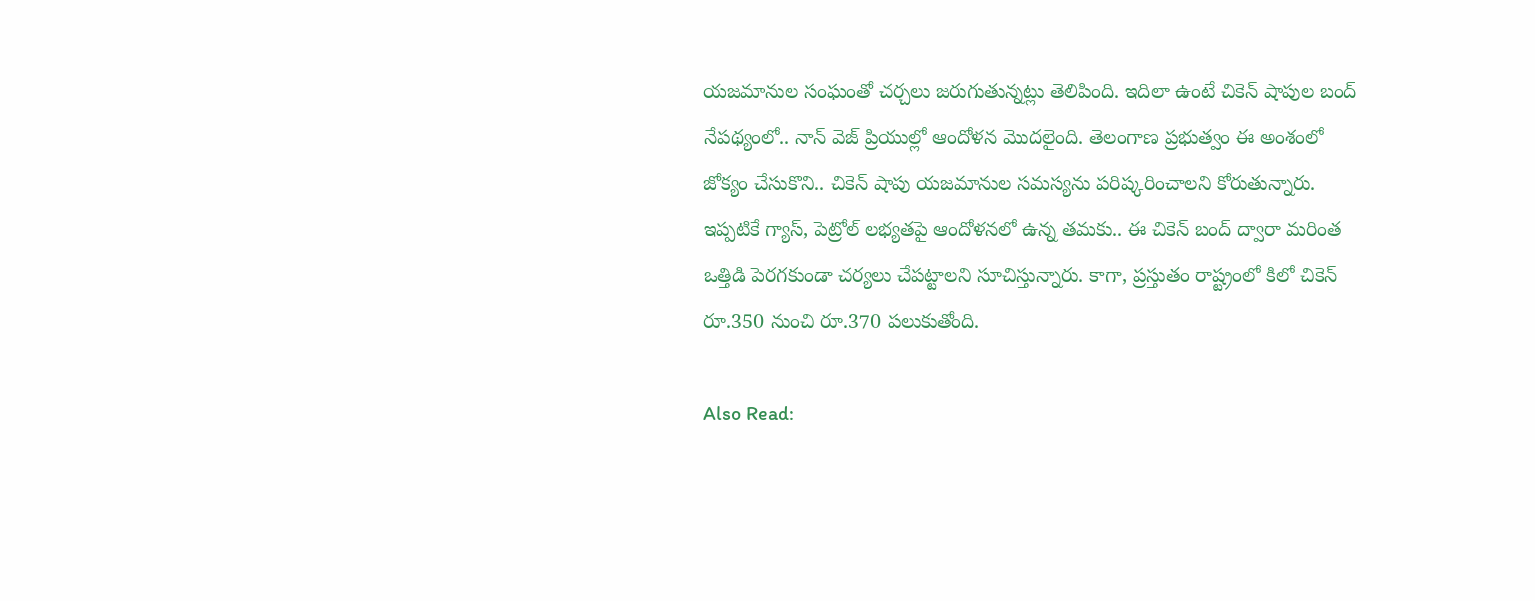యజమానుల సంఘంతో చర్చలు జరుగుతున్నట్లు తెలిపింది. ఇదిలా ఉంటే చికెన్ షాపుల బంద్ నేపథ్యంలో.. నాన్ వెజ్ ప్రియుల్లో ఆందోళన మెుదలైంది. తెలంగాణ ప్రభుత్వం ఈ అంశంలో జోక్యం చేసుకొని.. చికెన్ షాపు యజమానుల సమస్యను పరిష్కరించాలని కోరుతున్నారు. ఇప్పటికే గ్యాస్, పెట్రోల్ లభ్యతపై ఆందోళనలో ఉన్న తమకు.. ఈ చికెన్ బంద్ ద్వారా మరింత ఒత్తిడి పెరగకుండా చర్యలు చేపట్టాలని సూచిస్తున్నారు. కాగా, ప్రస్తుతం రాష్ట్రంలో కిలో చికెన్ రూ.350 నుంచి రూ.370 పలుకుతోంది.

Also Read: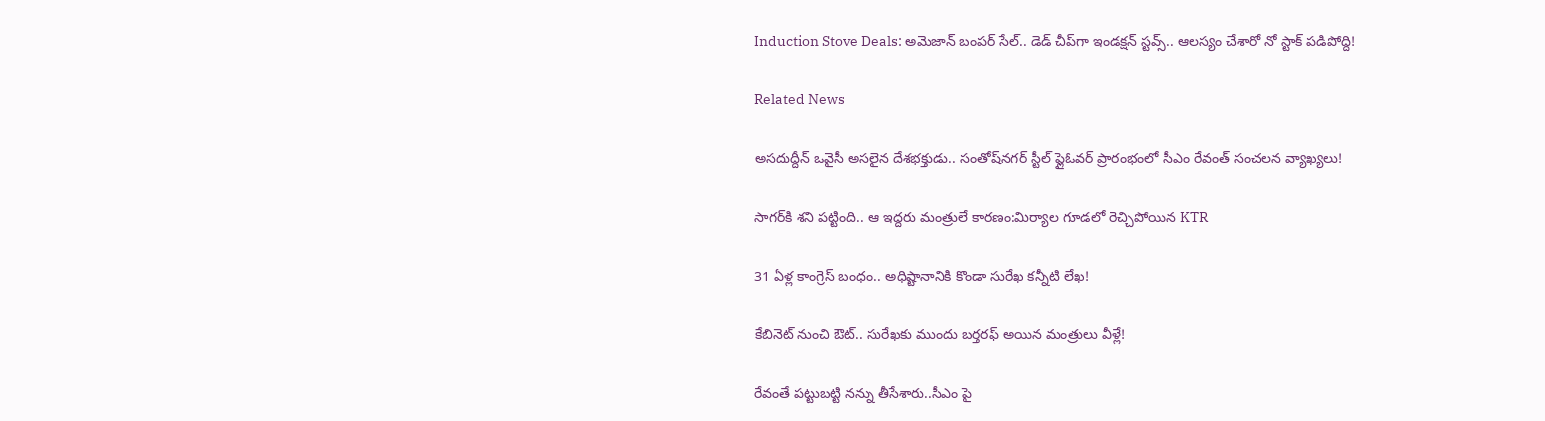Induction Stove Deals: అమెజాన్ బంపర్ సేల్.. డెడ్ చీప్‌గా ఇండక్షన్ స్టవ్స్.. ఆలస్యం చేశారో నో స్టాక్ పడిపోద్ది!

Related News

అసదుద్దీన్ ఒవైసీ అసలైన దేశభక్తుడు.. సంతోష్‌నగర్ స్టీల్ ఫ్లైఓవర్ ప్రారంభంలో సీఎం రేవంత్ సంచలన వ్యాఖ్యలు!

సాగర్‌కి శని పట్టింది.. ఆ ఇద్దరు మంత్రులే కారణం:మిర్యాల గూడలో రెచ్చిపోయిన KTR

31 ఏళ్ల కాంగ్రెస్ బంధం.. అధిష్టానానికి కొండా సురేఖ కన్నీటి లేఖ!

కేబినెట్ నుంచి ఔట్.. సురేఖకు ముందు బర్తరఫ్ అయిన మంత్రులు వీళ్లే!

రేవంతే పట్టుబట్టి నన్ను తీసేశారు..సీఎం పై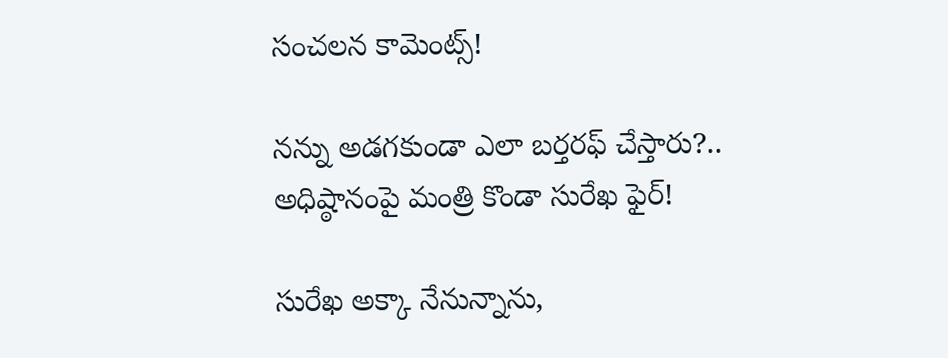సంచలన కామెంట్స్!

నన్ను అడగకుండా ఎలా బర్తరఫ్ చేస్తారు?.. అధిష్ఠానంపై మంత్రి కొండా సురేఖ ఫైర్!

సురేఖ అక్కా నేనున్నాను,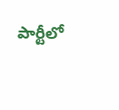పార్టీలో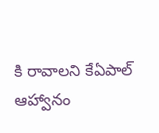కి రావాలని కేఏపాల్ ఆహ్వానం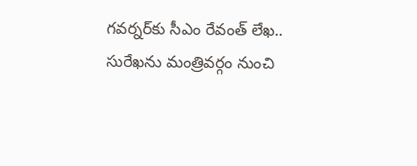గవర్నర్‌కు సీఎం రేవంత్ లేఖ.. సురేఖను మంత్రివర్గం నుంచి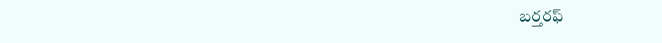బర్తరఫ్‌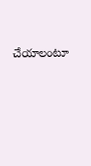చేయాలంటూ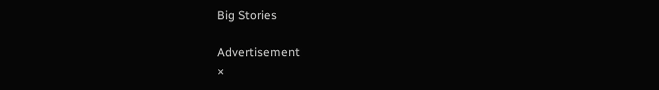Big Stories

Advertisement
×